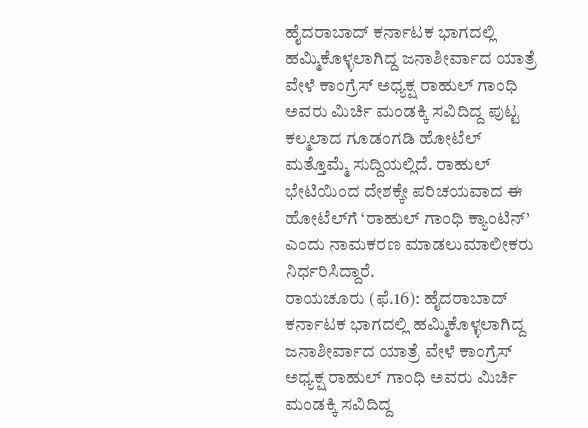ಹೈದರಾಬಾದ್ ಕರ್ನಾಟಕ ಭಾಗದಲ್ಲಿ ಹಮ್ಮಿಕೊಳ್ಳಲಾಗಿದ್ದ ಜನಾಶೀರ್ವಾದ ಯಾತ್ರೆ ವೇಳೆ ಕಾಂಗ್ರೆಸ್ ಅಧ್ಯಕ್ಷ ರಾಹುಲ್ ಗಾಂಧಿ ಅವರು ಮಿರ್ಚಿ ಮಂಡಕ್ಕಿ ಸವಿದಿದ್ದ ಪುಟ್ಟ ಕಲ್ಮಲಾದ ಗೂಡಂಗಡಿ ಹೋಟೆಲ್ ಮತ್ತೊಮ್ಮೆ ಸುದ್ದಿಯಲ್ಲಿದೆ. ರಾಹುಲ್ ಭೇಟಿಯಿಂದ ದೇಶಕ್ಕೇ ಪರಿಚಯವಾದ ಈ ಹೋಟೆಲ್‌ಗೆ ‘ರಾಹುಲ್ ಗಾಂಧಿ ಕ್ಯಾಂಟಿನ್’ ಎಂದು ನಾಮಕರಣ ಮಾಡಲುಮಾಲೀಕರು ನಿರ್ಧರಿಸಿದ್ದಾರೆ.
ರಾಯಚೂರು (ಫೆ.16): ಹೈದರಾಬಾದ್ ಕರ್ನಾಟಕ ಭಾಗದಲ್ಲಿ ಹಮ್ಮಿಕೊಳ್ಳಲಾಗಿದ್ದ ಜನಾಶೀರ್ವಾದ ಯಾತ್ರೆ ವೇಳೆ ಕಾಂಗ್ರೆಸ್ ಅಧ್ಯಕ್ಷ ರಾಹುಲ್ ಗಾಂಧಿ ಅವರು ಮಿರ್ಚಿ ಮಂಡಕ್ಕಿ ಸವಿದಿದ್ದ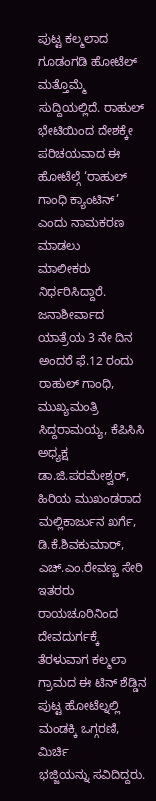ಪುಟ್ಟ ಕಲ್ಮಲಾದ ಗೂಡಂಗಡಿ ಹೋಟೆಲ್ ಮತ್ತೊಮ್ಮೆ ಸುದ್ದಿಯಲ್ಲಿದೆ. ರಾಹುಲ್ ಭೇಟಿಯಿಂದ ದೇಶಕ್ಕೇ ಪರಿಚಯವಾದ ಈ ಹೋಟೆಲ್ಗೆ ‘ರಾಹುಲ್ ಗಾಂಧಿ ಕ್ಯಾಂಟಿನ್’ ಎಂದು ನಾಮಕರಣ ಮಾಡಲು
ಮಾಲೀಕರು ನಿರ್ಧರಿಸಿದ್ದಾರೆ.
ಜನಾಶೀರ್ವಾದ ಯಾತ್ರೆಯ 3 ನೇ ದಿನ ಅಂದರೆ ಫೆ.12 ರಂದು ರಾಹುಲ್ ಗಾಂಧಿ, ಮುಖ್ಯಮಂತ್ರಿ ಸಿದ್ದರಾಮಯ್ಯ, ಕೆಪಿಸಿಸಿ ಅಧ್ಯಕ್ಷ ಡಾ.ಜಿ.ಪರಮೇಶ್ವರ್, ಹಿರಿಯ ಮುಖಂಡರಾದ ಮಲ್ಲಿಕಾರ್ಜುನ ಖರ್ಗೆ, ಡಿ.ಕೆ.ಶಿವಕುಮಾರ್, ಎಚ್.ಎಂ.ರೇವಣ್ಣ ಸೇರಿ ಇತರರು ರಾಯಚೂರಿನಿಂದ ದೇವದುರ್ಗಕ್ಕೆ ತೆರಳುವಾಗ ಕಲ್ಮಲಾ ಗ್ರಾಮದ ಈ ಟಿನ್ ಶೆಡ್ಡಿನ ಪುಟ್ಟ ಹೋಟೆಲ್ನಲ್ಲಿ ಮಂಡಕ್ಕಿ ಒಗ್ಗರಣಿ, ಮಿರ್ಚಿ
ಭಜ್ಜಿಯನ್ನು ಸವಿದಿದ್ದರು.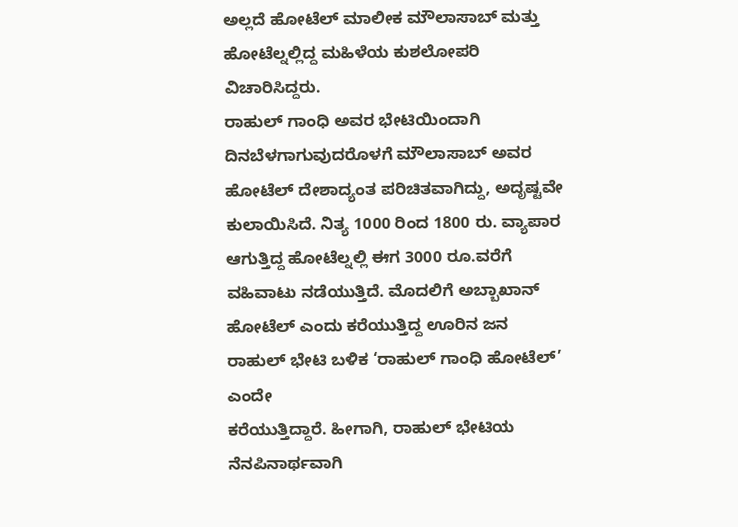ಅಲ್ಲದೆ ಹೋಟೆಲ್ ಮಾಲೀಕ ಮೌಲಾಸಾಬ್ ಮತ್ತು ಹೋಟೆಲ್ನಲ್ಲಿದ್ದ ಮಹಿಳೆಯ ಕುಶಲೋಪರಿ ವಿಚಾರಿಸಿದ್ದರು.
ರಾಹುಲ್ ಗಾಂಧಿ ಅವರ ಭೇಟಿಯಿಂದಾಗಿ ದಿನಬೆಳಗಾಗುವುದರೊಳಗೆ ಮೌಲಾಸಾಬ್ ಅವರ ಹೋಟೆಲ್ ದೇಶಾದ್ಯಂತ ಪರಿಚಿತವಾಗಿದ್ದು, ಅದೃಷ್ಟವೇ ಕುಲಾಯಿಸಿದೆ. ನಿತ್ಯ 1000 ರಿಂದ 1800 ರು. ವ್ಯಾಪಾರ
ಆಗುತ್ತಿದ್ದ ಹೋಟೆಲ್ನಲ್ಲಿ ಈಗ 3000 ರೂ.ವರೆಗೆ ವಹಿವಾಟು ನಡೆಯುತ್ತಿದೆ. ಮೊದಲಿಗೆ ಅಬ್ಬಾಖಾನ್ ಹೋಟೆಲ್ ಎಂದು ಕರೆಯುತ್ತಿದ್ದ ಊರಿನ ಜನ ರಾಹುಲ್ ಭೇಟಿ ಬಳಿಕ ‘ರಾಹುಲ್ ಗಾಂಧಿ ಹೋಟೆಲ್’ ಎಂದೇ
ಕರೆಯುತ್ತಿದ್ದಾರೆ. ಹೀಗಾಗಿ, ರಾಹುಲ್ ಭೇಟಿಯ ನೆನಪಿನಾರ್ಥವಾಗಿ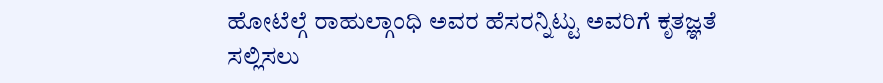ಹೋಟೆಲ್ಗೆ ರಾಹುಲ್ಗಾಂಧಿ ಅವರ ಹೆಸರನ್ನಿಟ್ಟು ಅವರಿಗೆ ಕೃತಜ್ಞತೆ ಸಲ್ಲಿಸಲು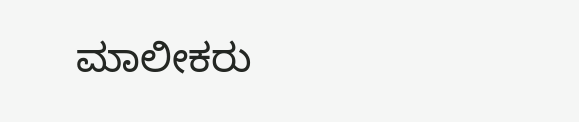ಮಾಲೀಕರು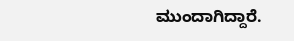ಮುಂದಾಗಿದ್ದಾರೆ.